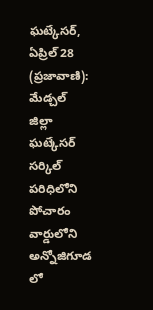ఘట్కేసర్, ఏప్రిల్ 28 (ప్రజావాణి): మేడ్చల్ జిల్లా ఘట్కేసర్ సర్కిల్ పరిధిలోని పోచారం వార్డులోని అన్నోజిగూడ లో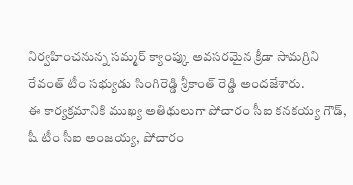నిర్వహించనున్న సమ్మర్ క్యాంప్కు అవసరమైన క్రీడా సామగ్రిని రేవంత్ టీం సభ్యుడు సింగిరెడ్డి శ్రీకాంత్ రెడ్డి అందజేశారు.
ఈ కార్యక్రమానికి ముఖ్య అతిథులుగా పోచారం సీఐ కనకయ్య గౌడ్, షీ టీం సీఐ అంజయ్య, పోచారం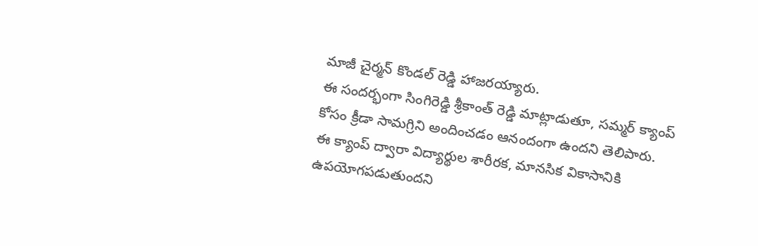మాజీ చైర్మన్ కొండల్ రెడ్డి హాజరయ్యారు.
ఈ సందర్భంగా సింగిరెడ్డి శ్రీకాంత్ రెడ్డి మాట్లాడుతూ, సమ్మర్ క్యాంప్ కోసం క్రీడా సామగ్రిని అందించడం ఆనందంగా ఉందని తెలిపారు. ఈ క్యాంప్ ద్వారా విద్యార్థుల శారీరక, మానసిక వికాసానికి ఉపయోగపడుతుందని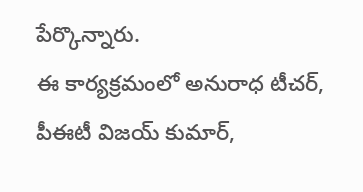పేర్కొన్నారు.
ఈ కార్యక్రమంలో అనురాధ టీచర్, పీఈటీ విజయ్ కుమార్,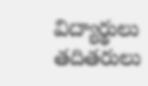విద్యార్థులు తదితరులు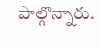పాల్గొన్నారు.